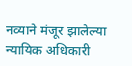नव्याने मंजूर झालेल्या न्यायिक अधिकारी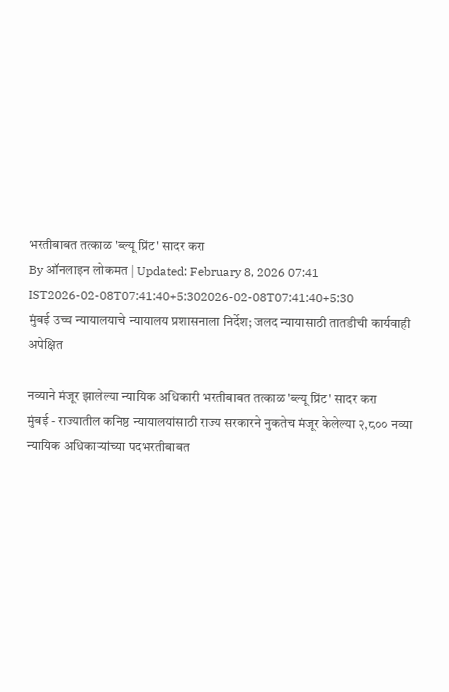भरतीबाबत तत्काळ 'ब्ल्यू प्रिंट' सादर करा
By ऑनलाइन लोकमत | Updated: February 8, 2026 07:41 IST2026-02-08T07:41:40+5:302026-02-08T07:41:40+5:30
मुंबई उच्च न्यायालयाचे न्यायालय प्रशासनाला निर्देश; जलद न्यायासाठी तातडीची कार्यवाही अपेक्षित

नव्याने मंजूर झालेल्या न्यायिक अधिकारी भरतीबाबत तत्काळ 'ब्ल्यू प्रिंट' सादर करा
मुंबई - राज्यातील कनिष्ठ न्यायालयांसाठी राज्य सरकारने नुकतेच मंजूर केलेल्या २,८०० नव्या न्यायिक अधिकाऱ्यांच्या पदभरतीबाबत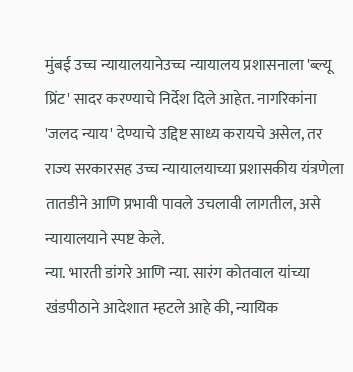मुंबई उच्च न्यायालयानेउच्च न्यायालय प्रशासनाला 'ब्ल्यू प्रिंट' सादर करण्याचे निर्देश दिले आहेत. नागरिकांना 'जलद न्याय' देण्याचे उद्दिष्ट साध्य करायचे असेल, तर राज्य सरकारसह उच्च न्यायालयाच्या प्रशासकीय यंत्रणेला तातडीने आणि प्रभावी पावले उचलावी लागतील, असे न्यायालयाने स्पष्ट केले.
न्या. भारती डांगरे आणि न्या. सारंग कोतवाल यांच्या खंडपीठाने आदेशात म्हटले आहे की, न्यायिक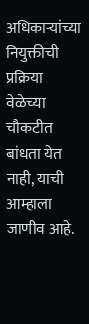अधिकाऱ्यांच्या नियुक्तीची प्रक्रिया वेळेच्या चौकटीत बांधता येत नाही, याची आम्हाला जाणीव आहे.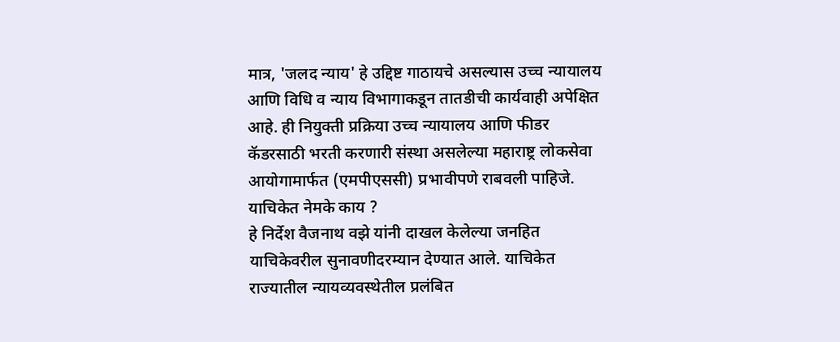मात्र, 'जलद न्याय' हे उद्दिष्ट गाठायचे असल्यास उच्च न्यायालय आणि विधि व न्याय विभागाकडून तातडीची कार्यवाही अपेक्षित आहे. ही नियुक्ती प्रक्रिया उच्च न्यायालय आणि फीडर कॅडरसाठी भरती करणारी संस्था असलेल्या महाराष्ट्र लोकसेवा आयोगामार्फत (एमपीएससी) प्रभावीपणे राबवली पाहिजे.
याचिकेत नेमके काय ?
हे निर्देश वैजनाथ वझे यांनी दाखल केलेल्या जनहित याचिकेवरील सुनावणीदरम्यान देण्यात आले. याचिकेत राज्यातील न्यायव्यवस्थेतील प्रलंबित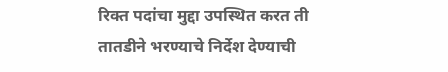रिक्त पदांचा मुद्दा उपस्थित करत ती तातडीने भरण्याचे निर्देश देण्याची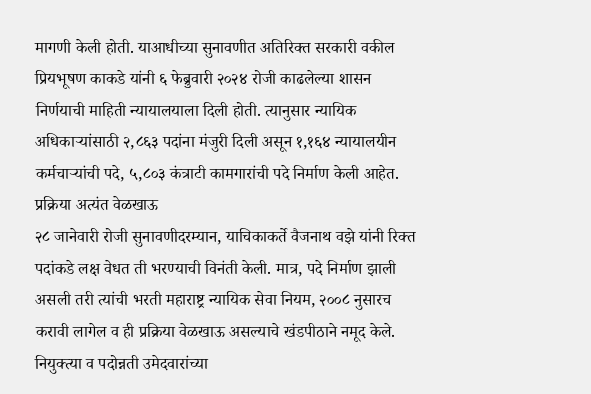मागणी केली होती. याआधीच्या सुनावणीत अतिरिक्त सरकारी वकील प्रियभूषण काकडे यांनी ६ फेब्रुवारी २०२४ रोजी काढलेल्या शासन निर्णयाची माहिती न्यायालयाला दिली होती. त्यानुसार न्यायिक अधिकाऱ्यांसाठी २,८६३ पदांना मंजुरी दिली असून १,१६४ न्यायालयीन कर्मचाऱ्यांची पदे, ५,८०३ कंत्राटी कामगारांची पदे निर्माण केली आहेत.
प्रक्रिया अत्यंत वेळखाऊ
२८ जानेवारी रोजी सुनावणीदरम्यान, याचिकाकर्ते वैजनाथ वझे यांनी रिक्त पदांकडे लक्ष वेधत ती भरण्याची विनंती केली. मात्र, पदे निर्माण झाली असली तरी त्यांची भरती महाराष्ट्र न्यायिक सेवा नियम, २००८ नुसारच करावी लागेल व ही प्रक्रिया वेळखाऊ असल्याचे खंडपीठाने नमूद केले. नियुक्त्या व पदोन्नती उमेदवारांच्या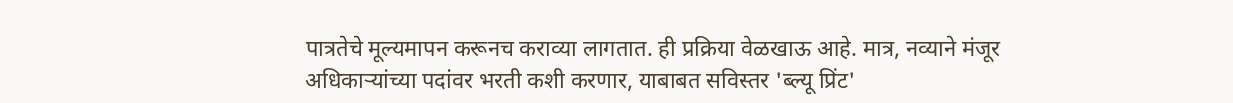पात्रतेचे मूल्यमापन करूनच कराव्या लागतात. ही प्रक्रिया वेळखाऊ आहे. मात्र, नव्याने मंजूर अधिकाऱ्यांच्या पदांवर भरती कशी करणार, याबाबत सविस्तर 'ब्ल्यू प्रिंट'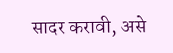सादर करावी, असे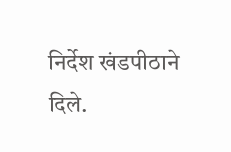निर्देश खंडपीठाने दिले.